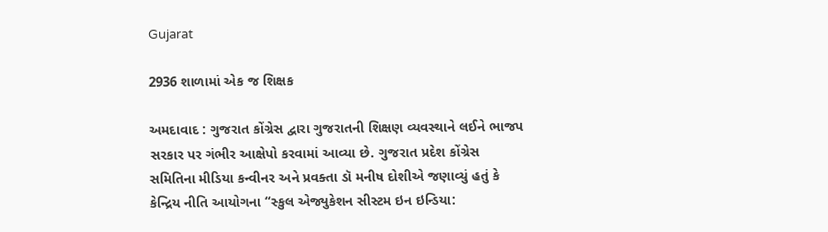Gujarat

2936 શાળામાં એક જ શિક્ષક

અમદાવાદ : ગુજરાત કોંગ્રેસ દ્વારા ગુજરાતની શિક્ષણ વ્યવસ્થાને લઈને ભાજપ સરકાર પર ગંભીર આક્ષેપો કરવામાં આવ્યા છે. ગુજરાત પ્રદેશ કોંગ્રેસ સમિતિના મીડિયા કન્વીનર અને પ્રવક્તા ડૉ મનીષ દોશીએ જણાવ્યું હતું કે કેન્દ્રિય નીતિ આયોગના “સ્કુલ એજ્યુકેશન સીસ્ટમ ઇન ઇન્ડિયા: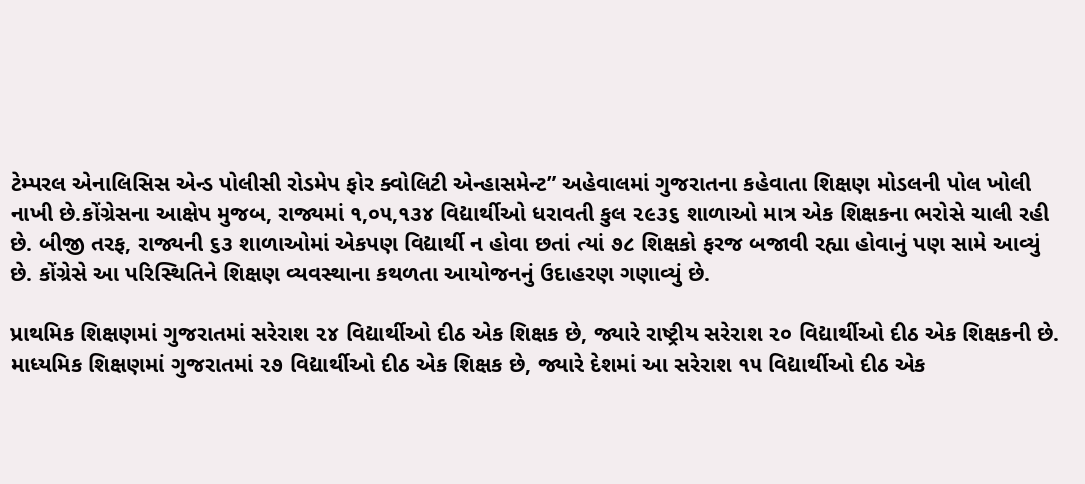ટેમ્પરલ એનાલિસિસ એન્ડ પોલીસી રોડમેપ ફોર ક્વોલિટી એન્હાસમેન્ટ” અહેવાલમાં ગુજરાતના કહેવાતા શિક્ષણ મોડલની પોલ ખોલી નાખી છે.કોંગ્રેસના આક્ષેપ મુજબ, રાજ્યમાં ૧,૦૫,૧૩૪ વિદ્યાર્થીઓ ધરાવતી કુલ ૨૯૩૬ શાળાઓ માત્ર એક શિક્ષકના ભરોસે ચાલી રહી છે. બીજી તરફ, રાજ્યની ૬૩ શાળાઓમાં એકપણ વિદ્યાર્થી ન હોવા છતાં ત્યાં ૭૮ શિક્ષકો ફરજ બજાવી રહ્યા હોવાનું પણ સામે આવ્યું છે. કોંગ્રેસે આ પરિસ્થિતિને શિક્ષણ વ્યવસ્થાના કથળતા આયોજનનું ઉદાહરણ ગણાવ્યું છે.

પ્રાથમિક શિક્ષણમાં ગુજરાતમાં સરેરાશ ૨૪ વિદ્યાર્થીઓ દીઠ એક શિક્ષક છે, જ્યારે રાષ્ટ્રીય સરેરાશ ૨૦ વિદ્યાર્થીઓ દીઠ એક શિક્ષકની છે. માધ્યમિક શિક્ષણમાં ગુજરાતમાં ૨૭ વિદ્યાર્થીઓ દીઠ એક શિક્ષક છે, જ્યારે દેશમાં આ સરેરાશ ૧૫ વિદ્યાર્થીઓ દીઠ એક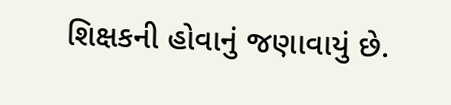શિક્ષકની હોવાનું જણાવાયું છે.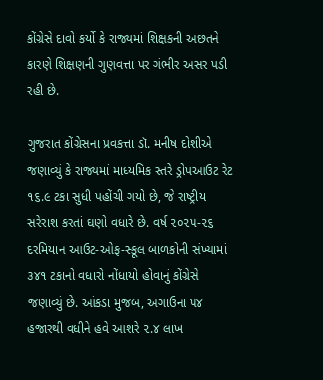કોંગ્રેસે દાવો કર્યો કે રાજ્યમાં શિક્ષકની અછતને કારણે શિક્ષણની ગુણવત્તા પર ગંભીર અસર પડી રહી છે.

ગુજરાત કોંગ્રેસના પ્રવકત્તા ડૉ. મનીષ દોશીએ જણાવ્યું કે રાજ્યમાં માધ્યમિક સ્તરે ડ્રોપઆઉટ રેટ ૧૬.૯ ટકા સુધી પહોંચી ગયો છે, જે રાષ્ટ્રીય સરેરાશ કરતાં ઘણો વધારે છે. વર્ષ ૨૦૨૫-૨૬ દરમિયાન આઉટ-ઓફ-સ્કૂલ બાળકોની સંખ્યામાં ૩૪૧ ટકાનો વધારો નોંધાયો હોવાનું કોંગ્રેસે જણાવ્યું છે. આંકડા મુજબ, અગાઉના ૫૪ હજારથી વધીને હવે આશરે ૨.૪ લાખ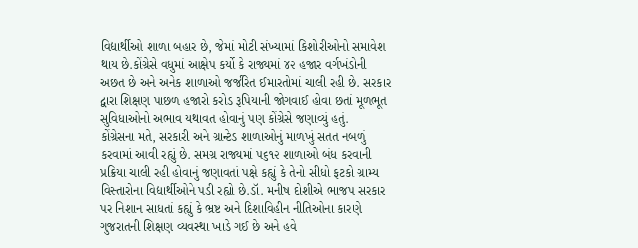વિદ્યાર્થીઓ શાળા બહાર છે, જેમાં મોટી સંખ્યામાં કિશોરીઓનો સમાવેશ થાય છે.કોંગ્રેસે વધુમાં આક્ષેપ કર્યો કે રાજ્યમાં ૪૨ હજાર વર્ગખંડોની અછત છે અને અનેક શાળાઓ જર્જરિત ઈમારતોમાં ચાલી રહી છે. સરકાર દ્વારા શિક્ષણ પાછળ હજારો કરોડ રૂપિયાની જોગવાઈ હોવા છતાં મૂળભૂત સુવિધાઓનો અભાવ યથાવત હોવાનું પણ કોંગ્રેસે જણાવ્યું હતું.
કોંગ્રેસના મતે, સરકારી અને ગ્રાન્ટેડ શાળાઓનું માળખું સતત નબળું કરવામાં આવી રહ્યું છે. સમગ્ર રાજ્યમાં ૫૬૧૨ શાળાઓ બંધ કરવાની પ્રક્રિયા ચાલી રહી હોવાનું જણાવતાં પક્ષે કહ્યું કે તેનો સીધો ફટકો ગ્રામ્ય વિસ્તારોના વિદ્યાર્થીઓને પડી રહ્યો છે.ડૉ. મનીષ દોશીએ ભાજપ સરકાર પર નિશાન સાધતાં કહ્યું કે ભ્રષ્ટ અને દિશાવિહીન નીતિઓના કારણે ગુજરાતની શિક્ષણ વ્યવસ્થા ખાડે ગઈ છે અને હવે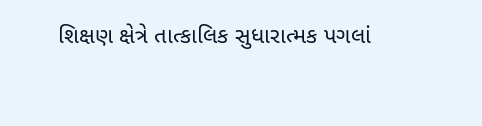શિક્ષણ ક્ષેત્રે તાત્કાલિક સુધારાત્મક પગલાં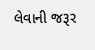લેવાની જરૂર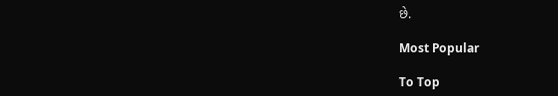છે.

Most Popular

To Top